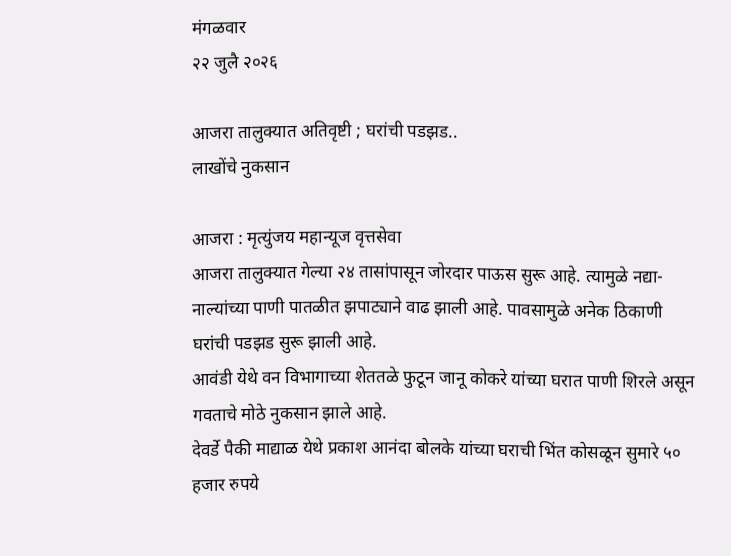मंगळवार
२२ जुलै २०२६

आजरा तालुक्यात अतिवृष्टी ; घरांची पडझड..
लाखोंचे नुकसान

आजरा : मृत्युंजय महान्यूज वृत्तसेवा
आजरा तालुक्यात गेल्या २४ तासांपासून जोरदार पाऊस सुरू आहे. त्यामुळे नद्या-नाल्यांच्या पाणी पातळीत झपाट्याने वाढ झाली आहे. पावसामुळे अनेक ठिकाणी घरांची पडझड सुरू झाली आहे.
आवंडी येथे वन विभागाच्या शेततळे फुटून जानू कोकरे यांच्या घरात पाणी शिरले असून गवताचे मोठे नुकसान झाले आहे.
देवर्डे पैकी माद्याळ येथे प्रकाश आनंदा बोलके यांच्या घराची भिंत कोसळून सुमारे ५० हजार रुपये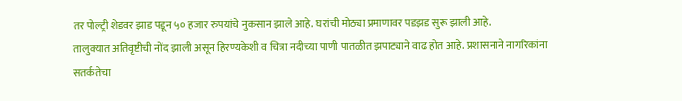तर पोल्ट्री शेडवर झाड पडून ५० हजार रुपयांचे नुकसान झाले आहे. घरांची मोठ्या प्रमाणावर पडझड सुरू झाली आहे.
तालुक्यात अतिवृष्टीची नोंद झाली असून हिरण्यकेशी व चित्रा नदीच्या पाणी पातळीत झपाट्याने वाढ होत आहे. प्रशासनाने नागरिकांना सतर्कतेचा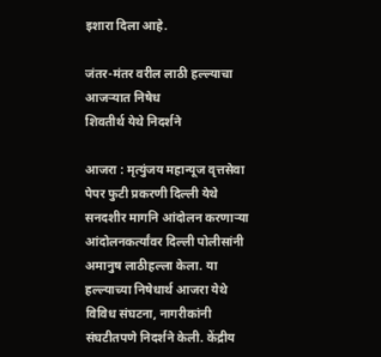इशारा दिला आहे.

जंतर-मंतर वरील लाठी हल्ल्याचा आजऱ्यात निषेध
शिवतीर्थ येथे निदर्शने

आजरा : मृत्युंजय महान्यूज वृत्तसेवा
पेपर फुटी प्रकरणी दिल्ली येथे सनदशीर मागनि आंदोलन करणाऱ्या आंदोलनकर्त्यांवर दिल्ली पोलीसांनी अमानुष लाठीहल्ला केला. या हल्ल्याच्या निषेधार्थ आजरा येथे विविध संघटना, नागरीकांनी संघटीतपणे निदर्शने केली. केंद्रीय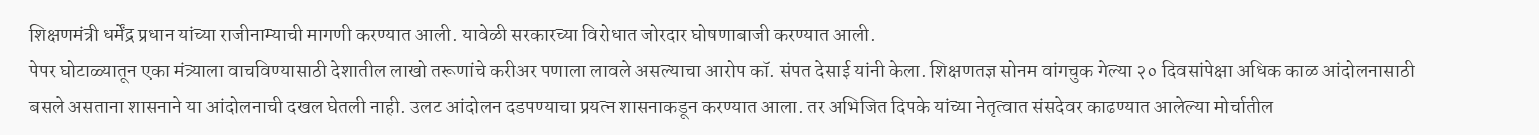शिक्षणमंत्री धर्मेंद्र प्रधान यांच्या राजीनाम्याची मागणी करण्यात आली. यावेळी सरकारच्या विरोधात जोरदार घोषणाबाजी करण्यात आली.
पेपर घोटाळ्यातून एका मंत्र्याला वाचविण्यासाठी देशातील लाखो तरूणांचे करीअर पणाला लावले असल्याचा आरोप कॉ. संपत देसाई यांनी केला. शिक्षणतज्ञ सोनम वांगचुक गेल्या २० दिवसांपेक्षा अधिक काळ आंदोलनासाठी बसले असताना शासनाने या आंदोलनाची दखल घेतली नाही. उलट आंदोलन दडपण्याचा प्रयत्न शासनाकडून करण्यात आला. तर अभिजित दिपके यांच्या नेतृत्वात संसदेवर काढण्यात आलेल्या मोर्चातील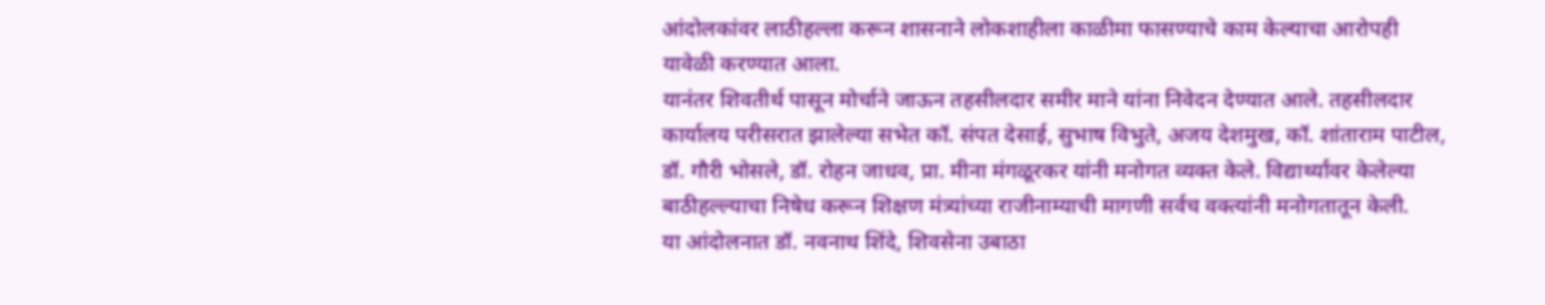आंदोलकांवर लाठीहल्ला करून शासनाने लोकशाहीला काळीमा फासण्याचे काम केल्याचा आरोपही यावेळी करण्यात आला.
यानंतर शिवतीर्थ पासून मोर्चाने जाऊन तहसीलदार समीर माने यांना निवेदन देण्यात आले. तहसीलदार कार्यालय परीसरात झालेल्या सभेत कॉ. संपत देसाई, सुभाष विभुते, अजय देशमुख, कॉ. शांताराम पाटील, डॉ. गौरी भोसले, डॉ. रोहन जाधव, प्रा. मीना मंगळूरकर यांनी मनोगत व्यक्त केले. विद्यार्थ्यांवर केलेल्या बाठीहल्ल्याचा निषेध करून शिक्षण मंत्र्यांच्या राजीनाम्याची मागणी सर्वच वक्त्यांनी मनोगतातून केली.
या आंदोलनात डॉ. नवनाथ शिंदे, शिवसेना उबाठा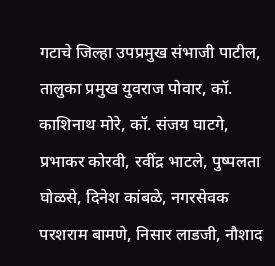गटाचे जिल्हा उपप्रमुख संभाजी पाटील, तालुका प्रमुख युवराज पोवार, कॉ. काशिनाथ मोरे, कॉ. संजय घाटगे, प्रभाकर कोरवी, रवींद्र भाटले, पुष्पलता घोळसे, दिनेश कांबळे, नगरसेवक परशराम बामणे, निसार लाडजी, नौशाद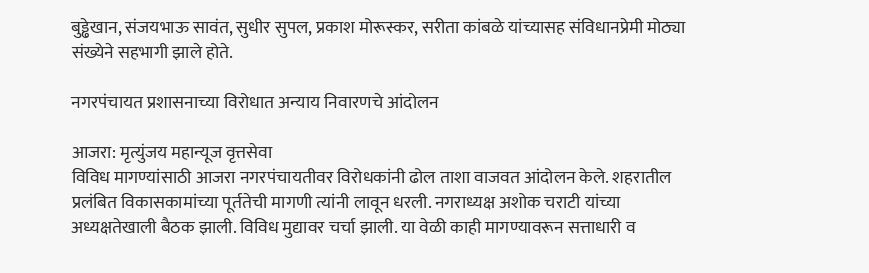बुड्ढेखान, संजयभाऊ सावंत, सुधीर सुपल, प्रकाश मोरूस्कर, सरीता कांबळे यांच्यासह संविधानप्रेमी मोठ्या संख्येने सहभागी झाले होते.

नगरपंचायत प्रशासनाच्या विरोधात अन्याय निवारणचे आंदोलन

आजरा: मृत्युंजय महान्यूज वृत्तसेवा
विविध मागण्यांसाठी आजरा नगरपंचायतीवर विरोधकांनी ढोल ताशा वाजवत आंदोलन केले. शहरातील प्रलंबित विकासकामांच्या पूर्ततेची मागणी त्यांनी लावून धरली. नगराध्यक्ष अशोक चराटी यांच्या अध्यक्षतेखाली बैठक झाली. विविध मुद्यावर चर्चा झाली. या वेळी काही मागण्यावरून सत्ताधारी व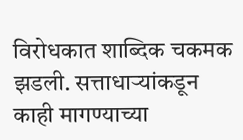विरोधकात शाब्दिक चकमक झडली. सत्ताधाऱ्यांकडून काही मागण्याच्या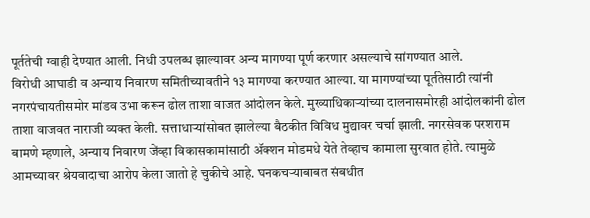पूर्ततेची ग्वाही देण्यात आली. निधी उपलब्ध झाल्यावर अन्य मागण्या पूर्ण करणार असल्याचे सांगण्यात आले.
विरोधी आघाडी व अन्याय निवारण समितीच्यावतीने १३ मागण्या करण्यात आल्या. या मागण्यांच्या पूर्ततेसाठी त्यांनी नगरपंचायतीसमोर मांडव उभा करून ढोल ताशा वाजत आंदोलन केले. मुख्याधिकाऱ्यांच्या दालनासमोरही आंदोलकांनी ढोल ताशा वाजवत नाराजी व्यक्त केली. सत्ताधाऱ्यांसोबत झालेल्या बैठकीत विविध मुद्यावर चर्चा झाली. नगरसेवक परशराम बामणे म्हणाले, अन्याय निवारण जेंव्हा विकासकामांसाठी ॲक्शन मोडमधे येते तेव्हाच कामाला सुरवात होते. त्यामुळे आमच्यावर श्रेयवादाचा आरोप केला जातो हे चुकीचे आहे. घनकचऱ्याबाबत संबधीत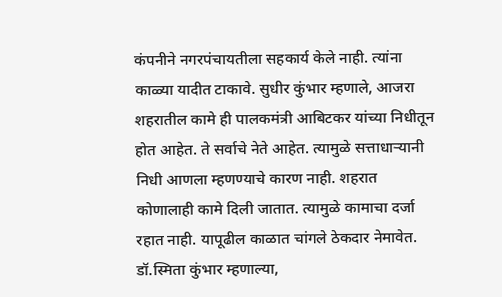कंपनीने नगरपंचायतीला सहकार्य केले नाही. त्यांना काळ्या यादीत टाकावे. सुधीर कुंभार म्हणाले, आजरा शहरातील कामे ही पालकमंत्री आबिटकर यांच्या निधीतून होत आहेत. ते सर्वाचे नेते आहेत. त्यामुळे सत्ताधाऱ्यानी निधी आणला म्हणण्याचे कारण नाही. शहरात कोणालाही कामे दिली जातात. त्यामुळे कामाचा दर्जा रहात नाही. यापूढील काळात चांगले ठेकदार नेमावेत. डॉ.स्मिता कुंभार म्हणाल्या,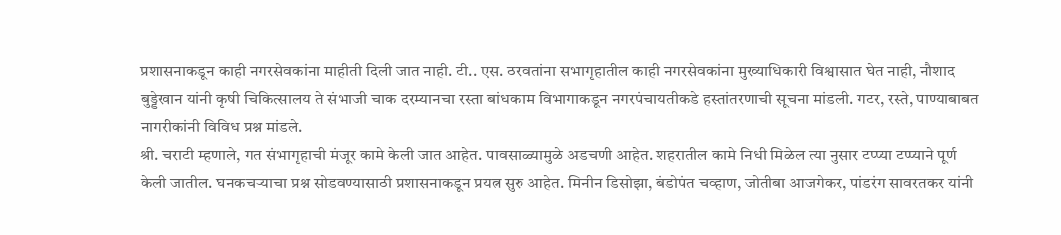प्रशासनाकडून काही नगरसेवकांना माहीती दिली जात नाही. टी.. एस. ठरवतांना सभागृहातील काही नगरसेवकांना मुख्याधिकारी विश्वासात घेत नाही, नौशाद बुड्डेखान यांनी कृषी चिकित्सालय ते संभाजी चाक दरम्यानचा रस्ता बांधकाम विभागाकडून नगरपंचायतीकडे हस्तांतरणाची सूचना मांडली. गटर, रस्ते, पाण्याबाबत नागरीकांनी विविध प्रश्न मांडले.
श्री. चराटी म्हणाले, गत संभागृहाची मंजूर कामे केली जात आहेत. पावसाळ्यामुळे अडचणी आहेत. शहरातील कामे निधी मिळेल त्या नुसार टप्प्या टप्प्याने पूर्ण केली जातील. घनकचऱ्याचा प्रश्न सोडवण्यासाठी प्रशासनाकडून प्रयत्न सुरु आहेत. मिनीन डिसोझा, बंडोपंत चव्हाण, जोतीबा आजगेकर, पांडरंग सावरतकर यांनी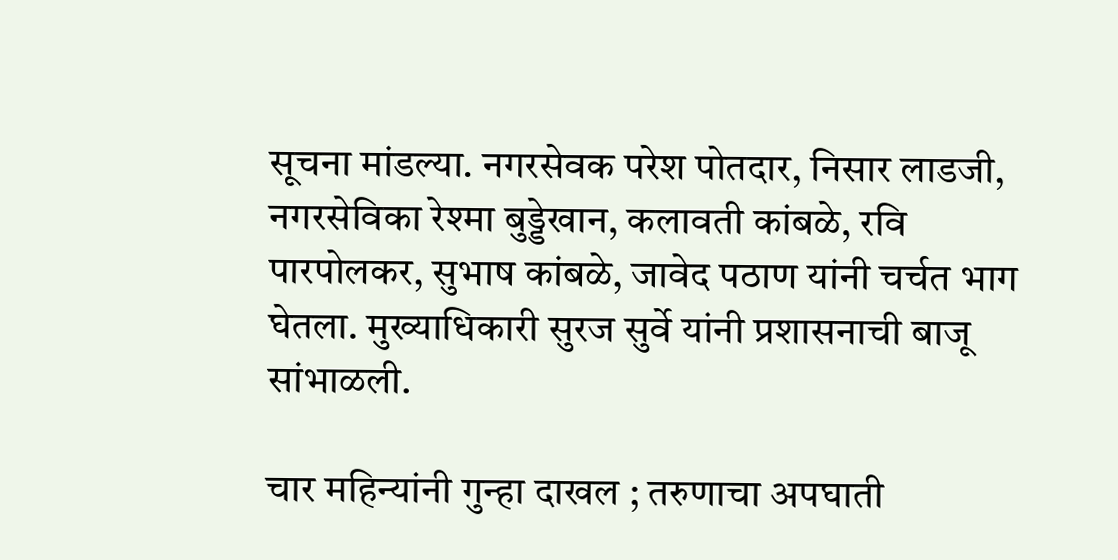सूचना मांडल्या. नगरसेवक परेश पोतदार, निसार लाडजी, नगरसेविका रेश्मा बुड्डेखान, कलावती कांबळे, रवि पारपोलकर, सुभाष कांबळे, जावेद पठाण यांनी चर्चत भाग घेतला. मुख्याधिकारी सुरज सुर्वे यांनी प्रशासनाची बाजू सांभाळली.

चार महिन्यांनी गुन्हा दाखल ; तरुणाचा अपघाती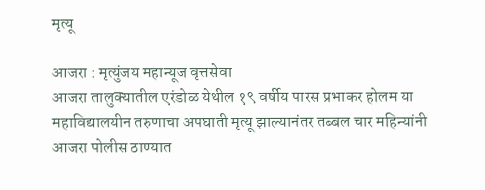मृत्यू

आजरा : मृत्युंजय महान्यूज वृत्तसेवा
आजरा तालुक्यातील एरंडोळ येथील १९ वर्षीय पारस प्रभाकर होलम या महाविद्यालयीन तरुणाचा अपघाती मृत्यू झाल्यानंतर तब्बल चार महिन्यांनी आजरा पोलीस ठाण्यात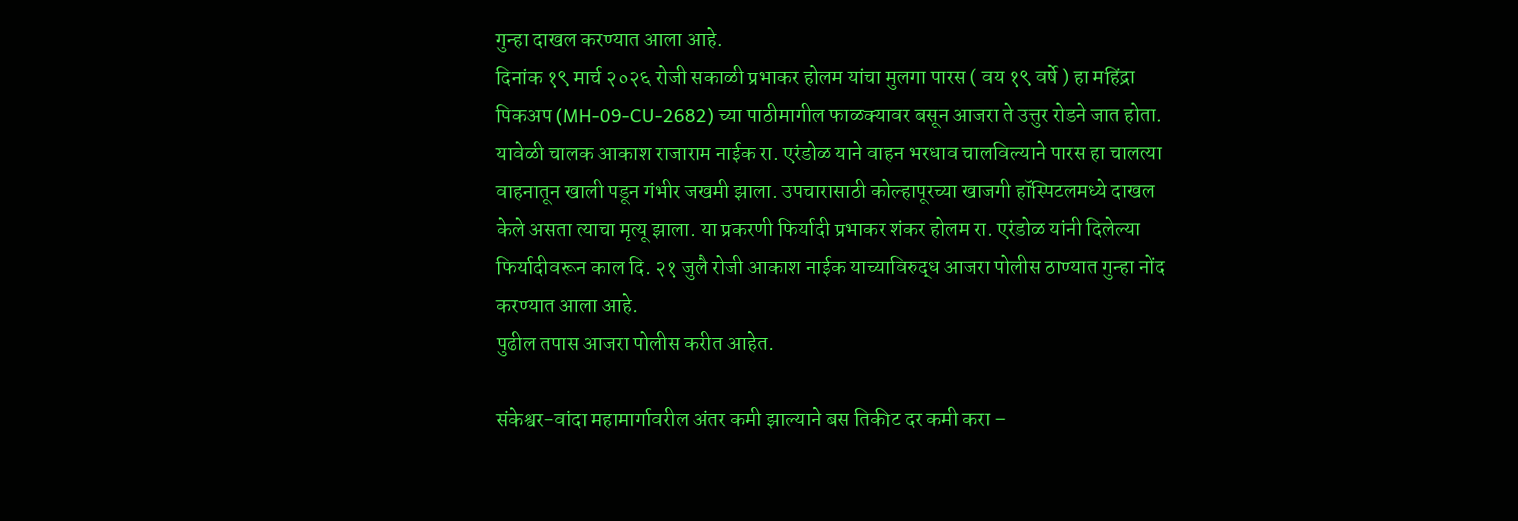गुन्हा दाखल करण्यात आला आहे.
दिनांक १९ मार्च २०२६ रोजी सकाळी प्रभाकर होलम यांचा मुलगा पारस ( वय १९ वर्षे ) हा महिंद्रा पिकअप (MH-09-CU-2682) च्या पाठीमागील फाळक्यावर बसून आजरा ते उत्तुर रोडने जात होता. यावेळी चालक आकाश राजाराम नाईक रा. एरंडोळ याने वाहन भरधाव चालविल्याने पारस हा चालत्या वाहनातून खाली पडून गंभीर जखमी झाला. उपचारासाठी कोल्हापूरच्या खाजगी हॉस्पिटलमध्ये दाखल केले असता त्याचा मृत्यू झाला. या प्रकरणी फिर्यादी प्रभाकर शंकर होलम रा. एरंडोळ यांनी दिलेल्या फिर्यादीवरून काल दि. २१ जुलै रोजी आकाश नाईक याच्याविरुद्ध आजरा पोलीस ठाण्यात गुन्हा नोंद करण्यात आला आहे.
पुढील तपास आजरा पोलीस करीत आहेत.

संकेश्वर-वांदा महामार्गावरील अंतर कमी झाल्याने बस तिकीट दर कमी करा –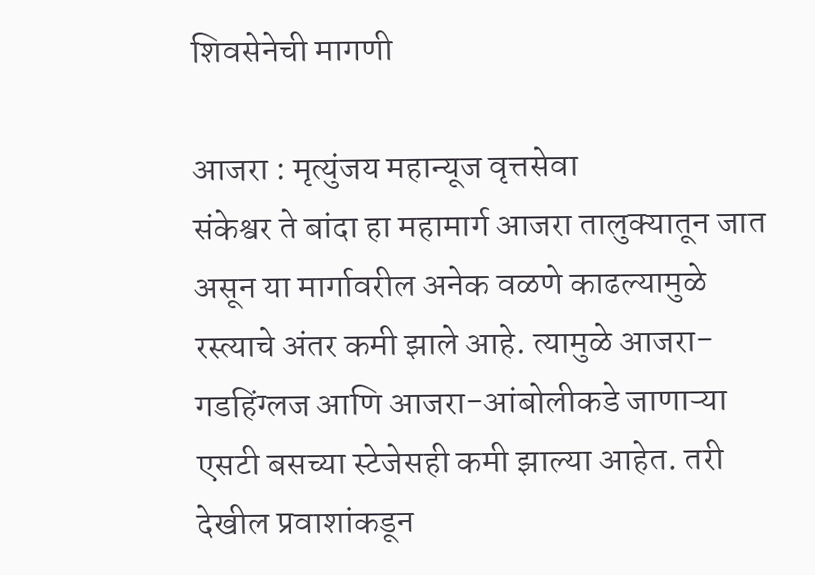शिवसेनेची मागणी

आजरा : मृत्युंजय महान्यूज वृत्तसेवा
संकेश्वर ते बांदा हा महामार्ग आजरा तालुक्यातून जात असून या मार्गावरील अनेक वळणे काढल्यामुळे रस्त्याचे अंतर कमी झाले आहे. त्यामुळे आजरा-गडहिंग्लज आणि आजरा-आंबोलीकडे जाणाऱ्या एसटी बसच्या स्टेजेसही कमी झाल्या आहेत. तरी देखील प्रवाशांकडून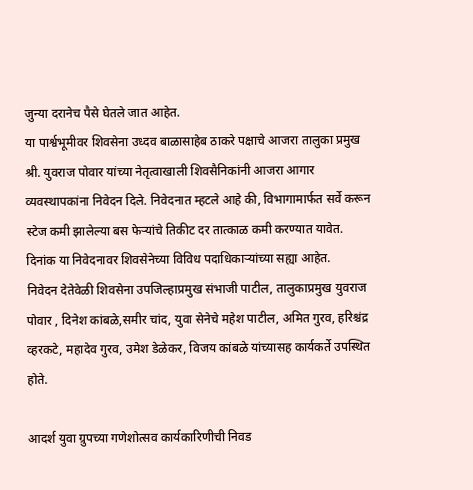जुन्या दरानेच पैसे घेतले जात आहेत.
या पार्श्वभूमीवर शिवसेना उध्दव बाळासाहेब ठाकरे पक्षाचे आजरा तालुका प्रमुख श्री. युवराज पोवार यांच्या नेतृत्वाखाली शिवसैनिकांनी आजरा आगार व्यवस्थापकांना निवेदन दिले. निवेदनात म्हटले आहे की, विभागामार्फत सर्वे करून स्टेज कमी झालेल्या बस फेऱ्यांचे तिकीट दर तात्काळ कमी करण्यात यावेत. दिनांक या निवेदनावर शिवसेनेच्या विविध पदाधिकाऱ्यांच्या सह्या आहेत.
निवेदन देतेवेळी शिवसेना उपजिल्हाप्रमुख संभाजी पाटील, तालुकाप्रमुख युवराज पोवार , दिनेश कांबळे,समीर चांद, युवा सेनेचे महेश पाटील, अमित गुरव, हरिश्चंद्र व्हरकटे, महादेव गुरव, उमेश डेळेकर, विजय कांबळे यांच्यासह कार्यकर्ते उपस्थित होते.

आदर्श युवा ग्रुपच्या गणेशोत्सव कार्यकारिणीची निवड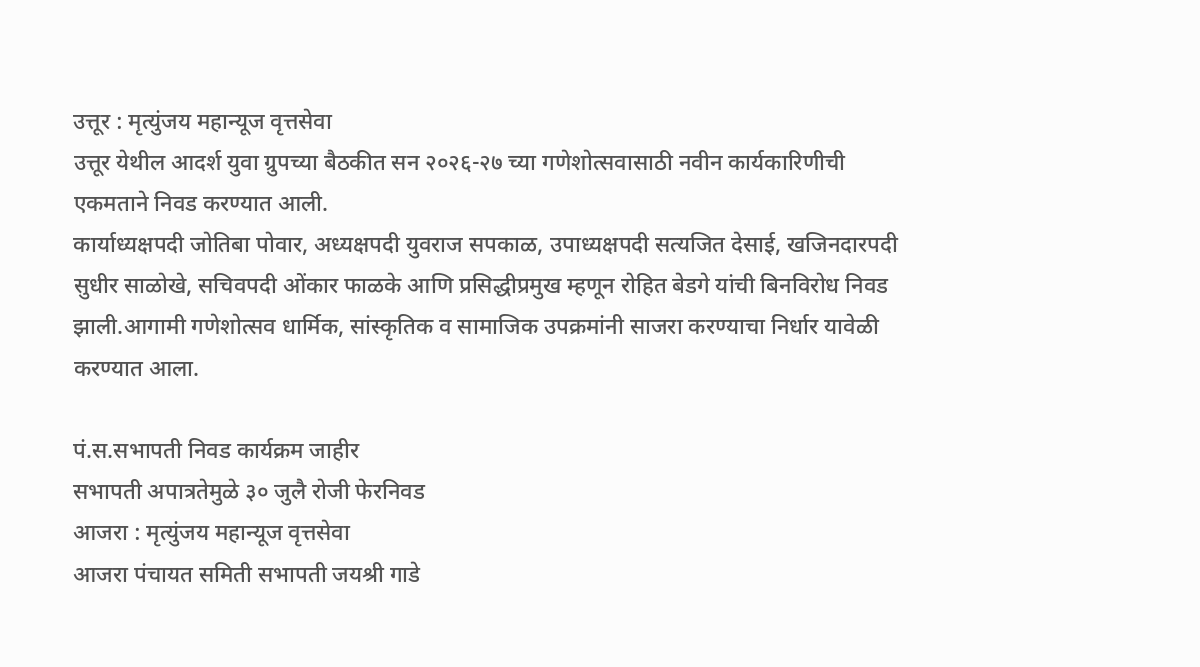उत्तूर : मृत्युंजय महान्यूज वृत्तसेवा
उत्तूर येथील आदर्श युवा ग्रुपच्या बैठकीत सन २०२६-२७ च्या गणेशोत्सवासाठी नवीन कार्यकारिणीची एकमताने निवड करण्यात आली.
कार्याध्यक्षपदी जोतिबा पोवार, अध्यक्षपदी युवराज सपकाळ, उपाध्यक्षपदी सत्यजित देसाई, खजिनदारपदी सुधीर साळोखे, सचिवपदी ओंकार फाळके आणि प्रसिद्धीप्रमुख म्हणून रोहित बेडगे यांची बिनविरोध निवड झाली.आगामी गणेशोत्सव धार्मिक, सांस्कृतिक व सामाजिक उपक्रमांनी साजरा करण्याचा निर्धार यावेळी करण्यात आला.

पं.स.सभापती निवड कार्यक्रम जाहीर
सभापती अपात्रतेमुळे ३० जुलै रोजी फेरनिवड
आजरा : मृत्युंजय महान्यूज वृत्तसेवा
आजरा पंचायत समिती सभापती जयश्री गाडे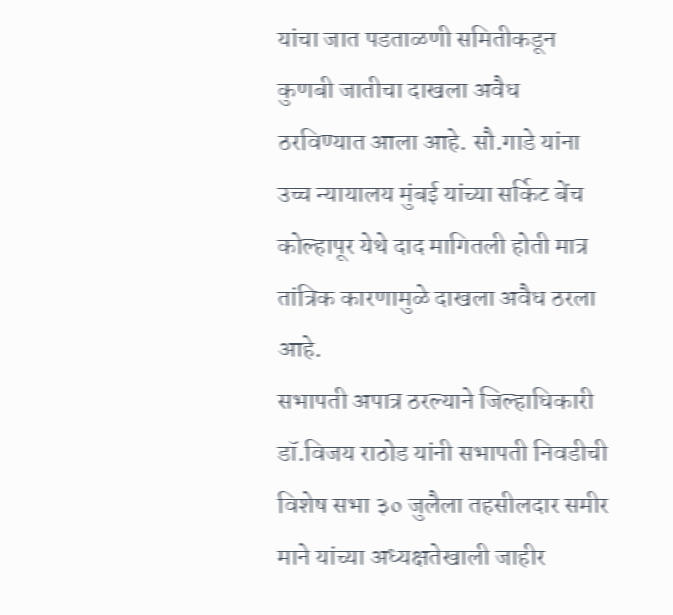यांचा जात पडताळणी समितीकडून कुणबी जातीचा दाखला अवैध ठरविण्यात आला आहे. सौ.गाडे यांना उच्च न्यायालय मुंबई यांच्या सर्किट बेंच कोल्हापूर येथे दाद मागितली होती मात्र तांत्रिक कारणामुळे दाखला अवैध ठरला आहे.
सभापती अपात्र ठरल्याने जिल्हाधिकारी डॉ.विजय राठोड यांनी सभापती निवडीची विशेष सभा ३० जुलैला तहसीलदार समीर माने यांच्या अध्यक्षतेखाली जाहीर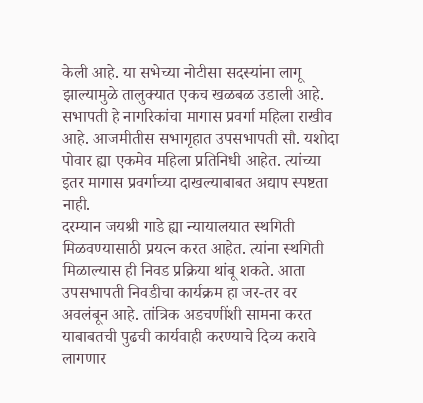केली आहे. या सभेच्या नोटीसा सदस्यांना लागू झाल्यामुळे तालुक्यात एकच खळबळ उडाली आहे.
सभापती हे नागरिकांचा मागास प्रवर्गा महिला राखीव आहे. आजमीतीस सभागृहात उपसभापती सौ. यशोदा पोवार ह्या एकमेव महिला प्रतिनिधी आहेत. त्यांच्या इतर मागास प्रवर्गाच्या दाखल्याबाबत अद्याप स्पष्टता नाही.
दरम्यान जयश्री गाडे ह्या न्यायालयात स्थगिती मिळवण्यासाठी प्रयत्न करत आहेत. त्यांना स्थगिती मिळाल्यास ही निवड प्रक्रिया थांबू शकते. आता उपसभापती निवडीचा कार्यक्रम हा जर-तर वर अवलंबून आहे. तांत्रिक अडचणींशी सामना करत याबाबतची पुढची कार्यवाही करण्याचे दिव्य करावे लागणार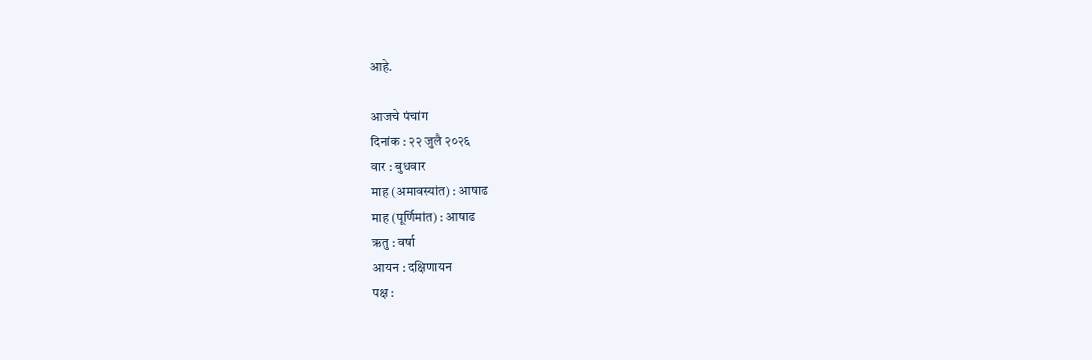आहे.

आजचे पंचांग
दिनांक : २२ जुलै २०२६
वार : बुधवार
माह (अमावस्यांत) : आषाढ
माह (पूर्णिमांत) : आषाढ
ऋतु : वर्षा
आयन : दक्षिणायन
पक्ष :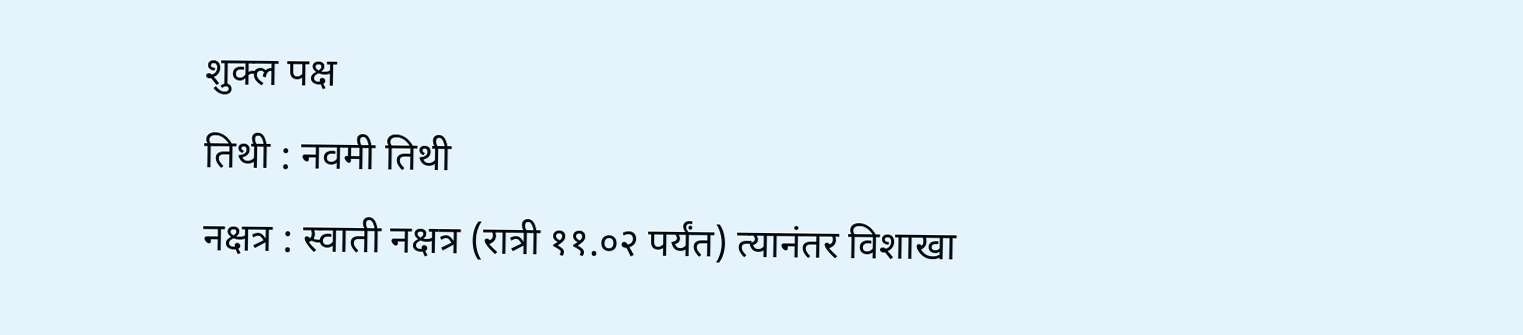शुक्ल पक्ष
तिथी : नवमी तिथी
नक्षत्र : स्वाती नक्षत्र (रात्री ११.०२ पर्यंत) त्यानंतर विशाखा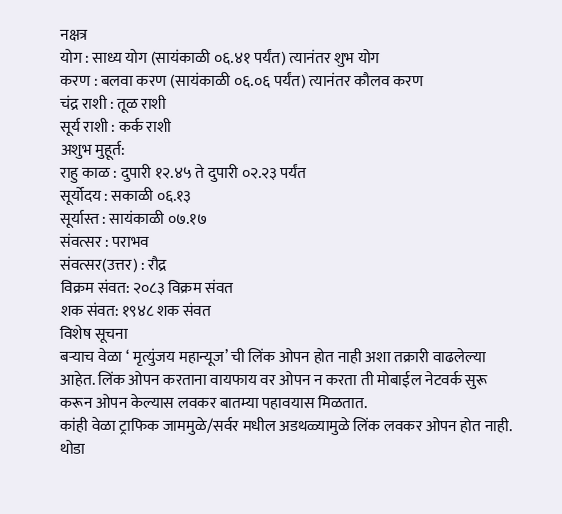नक्षत्र
योग : साध्य योग (सायंकाळी ०६.४१ पर्यंत) त्यानंतर शुभ योग
करण : बलवा करण (सायंकाळी ०६.०६ पर्यंत) त्यानंतर कौलव करण
चंद्र राशी : तूळ राशी
सूर्य राशी : कर्क राशी
अशुभ मुहूर्त:
राहु काळ : दुपारी १२.४५ ते दुपारी ०२.२३ पर्यंत
सूर्योदय : सकाळी ०६.१३
सूर्यास्त : सायंकाळी ०७.१७
संवत्सर : पराभव
संवत्सर(उत्तर) : रौद्र
विक्रम संवत: २०८३ विक्रम संवत
शक संवत: १९४८ शक संवत
विशेष सूचना
बऱ्याच वेळा ‘ मृत्युंजय महान्यूज’ ची लिंक ओपन होत नाही अशा तक्रारी वाढलेल्या आहेत. लिंक ओपन करताना वायफाय वर ओपन न करता ती मोबाईल नेटवर्क सुरू करून ओपन केल्यास लवकर बातम्या पहावयास मिळतात.
कांही वेळा ट्राफिक जाममुळे/सर्वर मधील अडथळ्यामुळे लिंक लवकर ओपन होत नाही. थोडा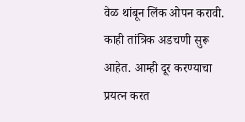वेळ थांबून लिंक ओपन करावी. काही तांत्रिक अडचणी सुरू आहेत. आम्ही दूर करण्याचा प्रयत्न करत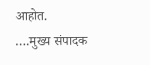आहोत.
….मुख्य संपादक